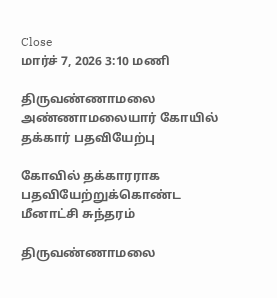Close
மார்ச் 7, 2026 3:10 மணி

திருவண்ணாமலை அண்ணாமலையார் கோயில் தக்கார் பதவியேற்பு

கோவில் தக்காரராக பதவியேற்றுக்கொண்ட மீனாட்சி சுந்தரம்

திருவண்ணாமலை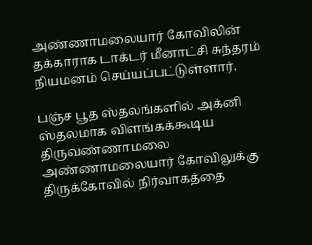அண்ணாமலையார் கோவிலின் தக்காராக டாக்டர் மீனாட்சி சுந்தரம் நியமனம் செய்யப்பட்டுள்ளார்.

பஞ்ச பூத ஸ்தலங்களில் அக்னி ஸ்தலமாக விளங்கக்கூடிய திருவண்ணாமலை அண்ணாமலையார் கோவிலுக்கு  திருக்கோவில் நிர்வாகத்தை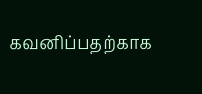கவனிப்பதற்காக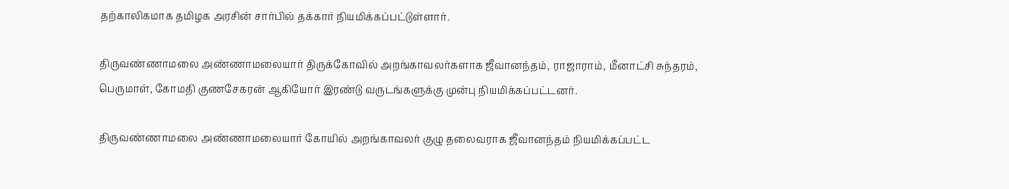தற்காலிகமாக தமிழக அரசின் சார்பில் தக்கார் நியமிக்கப்பட்டுள்ளார்.

திருவண்ணாமலை அண்ணாமலையார் திருக்கோவில் அறங்காவலர்களாக ஜீவானந்தம், ராஜாராம், மீனாட்சி சுந்தரம், பெருமாள், கோமதி குணசேகரன் ஆகியோர் இரண்டு வருடங்களுக்கு முன்பு நியமிக்கப்பட்டனர்.

திருவண்ணாமலை அண்ணாமலையார் கோயில் அறங்காவலர் குழு தலைவராக ஜீவானந்தம் நியமிக்கப்பட்ட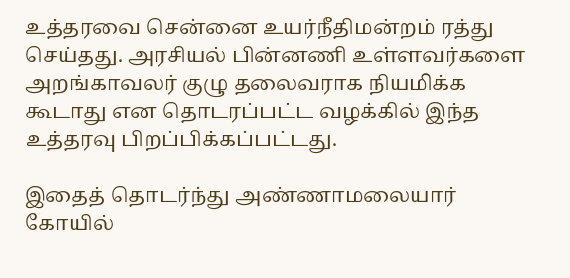உத்தரவை சென்னை உயர்நீதிமன்றம் ரத்து செய்தது. அரசியல் பின்னணி உள்ளவர்களை அறங்காவலர் குழு தலைவராக நியமிக்க கூடாது என தொடரப்பட்ட வழக்கில் இந்த உத்தரவு பிறப்பிக்கப்பட்டது.

இதைத் தொடர்ந்து அண்ணாமலையார் கோயில்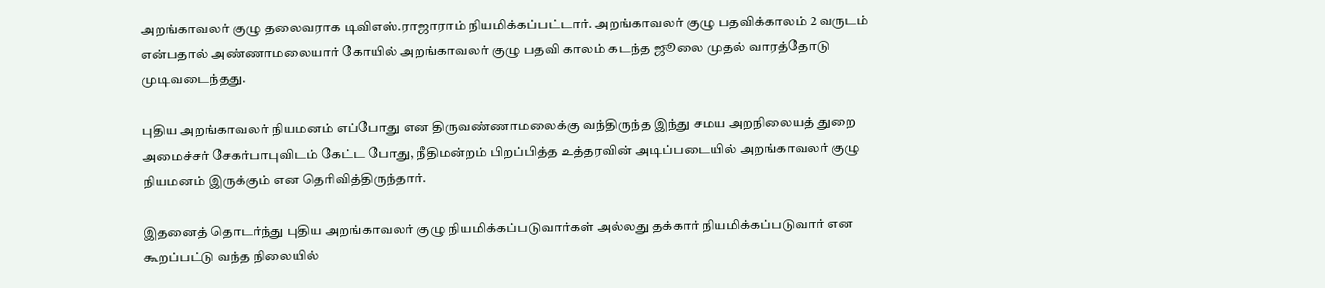அறங்காவலர் குழு தலைவராக டிவிஎஸ்.ராஜாராம் நியமிக்கப்பட்டார். அறங்காவலர் குழு பதவிக்காலம் 2 வருடம் என்பதால் அண்ணாமலையார் கோயில் அறங்காவலர் குழு பதவி காலம் கடந்த ஜூலை முதல் வாரத்தோடு  முடிவடைந்தது.

புதிய அறங்காவலர் நியமனம் எப்போது என திருவண்ணாமலைக்கு வந்திருந்த இந்து சமய அறநிலையத் துறை அமைச்சர் சேகர்பாபுவிடம் கேட்ட போது, நீதிமன்றம் பிறப்பித்த உத்தரவின் அடிப்படையில் அறங்காவலர் குழு நியமனம் இருக்கும் என தெரிவித்திருந்தார்.

இதனைத் தொடர்ந்து புதிய அறங்காவலர் குழு நியமிக்கப்படுவார்கள் அல்லது தக்கார் நியமிக்கப்படுவார் என கூறப்பட்டு வந்த நிலையில்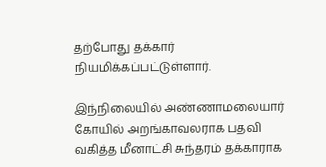தற்போது தக்கார் நியமிக்கப்பட்டுள்ளார்.

இந்நிலையில் அண்ணாமலையார் கோயில் அறங்காவலராக பதவி வகித்த மீனாட்சி சுந்தரம் தக்காராக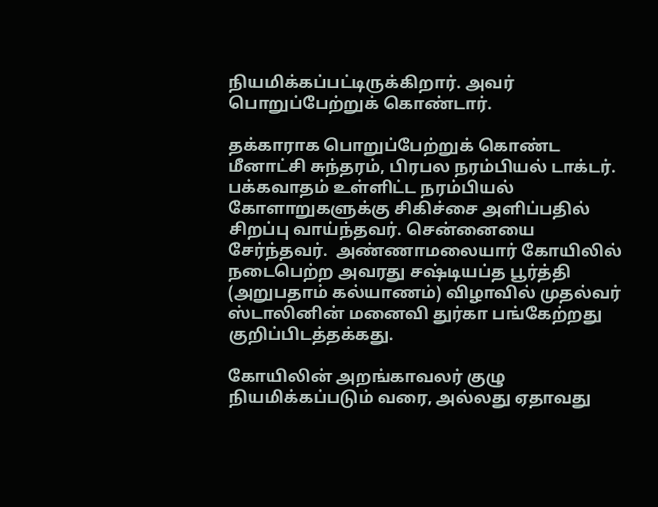நியமிக்கப்பட்டிருக்கிறார். அவர் பொறுப்பேற்றுக் கொண்டார்.

தக்காராக பொறுப்பேற்றுக் கொண்ட மீனாட்சி சுந்தரம், பிரபல நரம்பியல் டாக்டர். பக்கவாதம் உள்ளிட்ட நரம்பியல் கோளாறுகளுக்கு சிகிச்சை அளிப்பதில் சிறப்பு வாய்ந்தவர். சென்னையை சேர்ந்தவர்.  அண்ணாமலையார் கோயிலில் நடைபெற்ற அவரது சஷ்டியப்த பூர்த்தி (அறுபதாம் கல்யாணம்) விழாவில் முதல்வர் ஸ்டாலினின் மனைவி துர்கா பங்கேற்றது குறிப்பிடத்தக்கது.

கோயிலின் அறங்காவலர் குழு நியமிக்கப்படும் வரை, அல்லது ஏதாவது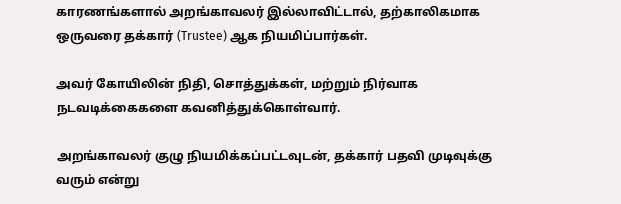காரணங்களால் அறங்காவலர் இல்லாவிட்டால், தற்காலிகமாக ஒருவரை தக்கார் (Trustee) ஆக நியமிப்பார்கள்.

அவர் கோயிலின் நிதி, சொத்துக்கள், மற்றும் நிர்வாக நடவடிக்கைகளை கவனித்துக்கொள்வார்.

அறங்காவலர் குழு நியமிக்கப்பட்டவுடன், தக்கார் பதவி முடிவுக்கு வரும் என்று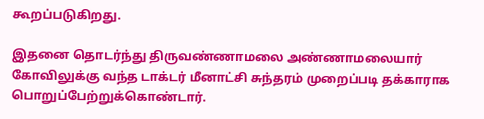கூறப்படுகிறது.

இதனை தொடர்ந்து திருவண்ணாமலை அண்ணாமலையார் கோவிலுக்கு வந்த டாக்டர் மீனாட்சி சுந்தரம் முறைப்படி தக்காராக பொறுப்பேற்றுக்கொண்டார்.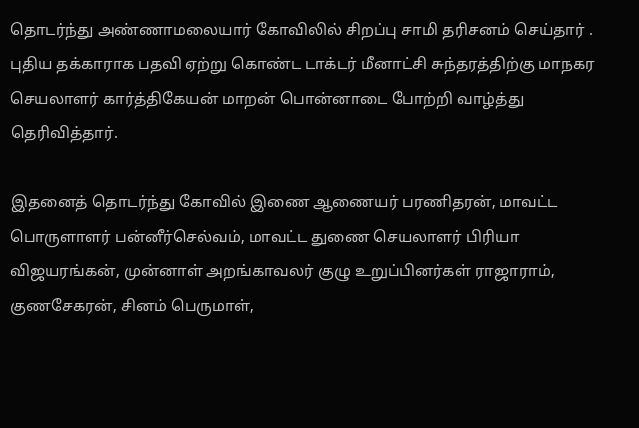தொடர்ந்து அண்ணாமலையார் கோவிலில் சிறப்பு சாமி தரிசனம் செய்தார் . புதிய தக்காராக பதவி ஏற்று கொண்ட டாக்டர் மீனாட்சி சுந்தரத்திற்கு மாநகர செயலாளர் கார்த்திகேயன் மாறன் பொன்னாடை போற்றி வாழ்த்து தெரிவித்தார்.

இதனைத் தொடர்ந்து கோவில் இணை ஆணையர் பரணிதரன், மாவட்ட பொருளாளர் பன்னீர்செல்வம், மாவட்ட துணை செயலாளர் பிரியா விஜயரங்கன், முன்னாள் அறங்காவலர் குழு உறுப்பினர்கள் ராஜாராம், குணசேகரன், சினம் பெருமாள்,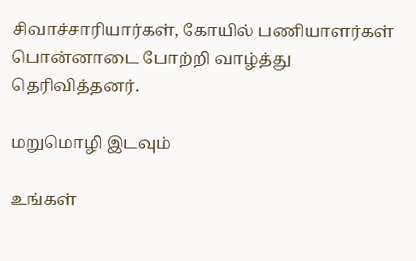சிவாச்சாரியார்கள், கோயில் பணியாளர்கள் பொன்னாடை போற்றி வாழ்த்து தெரிவித்தனர்.

மறுமொழி இடவும்

உங்கள்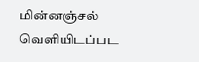மின்னஞ்சல் வெளியிடப்பட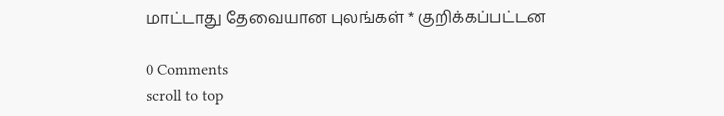மாட்டாது தேவையான புலங்கள் * குறிக்கப்பட்டன

0 Comments
scroll to top